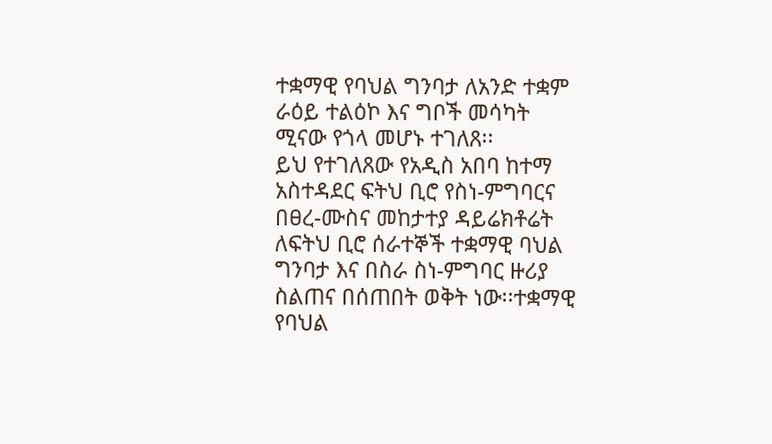ተቋማዊ የባህል ግንባታ ለአንድ ተቋም ራዕይ ተልዕኮ እና ግቦች መሳካት ሚናው የጎላ መሆኑ ተገለጸ፡፡
ይህ የተገለጸው የአዲስ አበባ ከተማ አስተዳደር ፍትህ ቢሮ የስነ-ምግባርና በፀረ-ሙስና መከታተያ ዳይሬክቶሬት ለፍትህ ቢሮ ሰራተኞች ተቋማዊ ባህል ግንባታ እና በስራ ስነ-ምግባር ዙሪያ ስልጠና በሰጠበት ወቅት ነው፡፡ተቋማዊ የባህል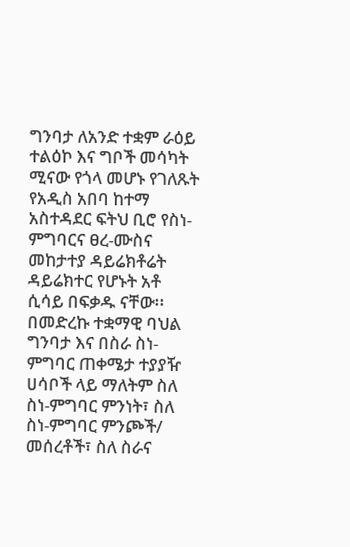ግንባታ ለአንድ ተቋም ራዕይ ተልዕኮ እና ግቦች መሳካት ሚናው የጎላ መሆኑ የገለጹት የአዲስ አበባ ከተማ አስተዳደር ፍትህ ቢሮ የስነ-ምግባርና ፀረ-ሙስና መከታተያ ዳይሬክቶሬት ዳይሬክተር የሆኑት አቶ ሲሳይ በፍቃዱ ናቸው፡፡ በመድረኩ ተቋማዊ ባህል ግንባታ እና በስራ ስነ-ምግባር ጠቀሜታ ተያያዥ ሀሳቦች ላይ ማለትም ስለ ስነ-ምግባር ምንነት፣ ስለ ስነ-ምግባር ምንጮች/ መሰረቶች፣ ስለ ስራና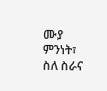ሙያ ምንነት፣ ስለ ስራና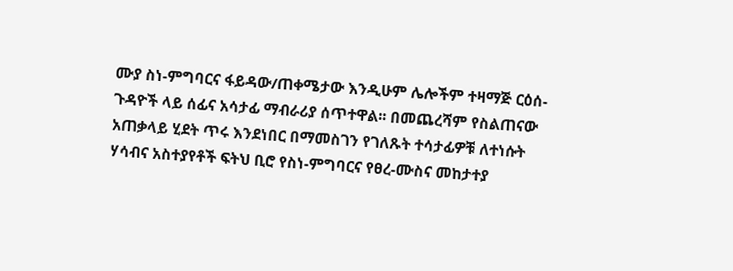ሙያ ስነ-ምግባርና ፋይዳው/ጠቀሜታው እንዲሁም ሌሎችም ተዛማጅ ርዕሰ-ጉዳዮች ላይ ሰፊና አሳታፊ ማብራሪያ ሰጥተዋል፡፡ በመጨረሻም የስልጠናው አጠቃላይ ሂደት ጥሩ እንደነበር በማመስገን የገለጹት ተሳታፊዎቹ ለተነሱት ሃሳብና አስተያየቶች ፍትህ ቢሮ የስነ-ምግባርና የፀረ-ሙስና መከታተያ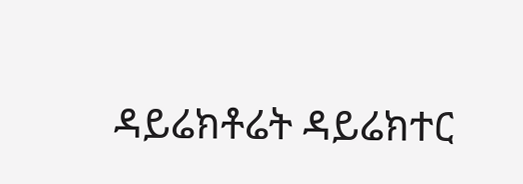ዳይሬክቶሬት ዳይሬክተር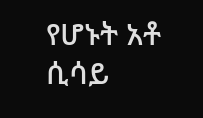የሆኑት አቶ ሲሳይ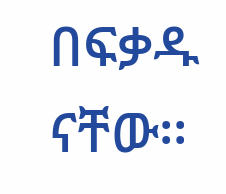በፍቃዱ ናቸው፡፡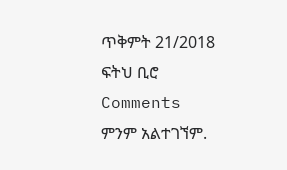ጥቅምት 21/2018
ፍትህ ቢሮ
Comments
ምንም አልተገኘም.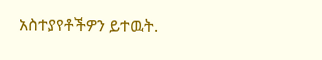አስተያየቶችዎን ይተዉት.